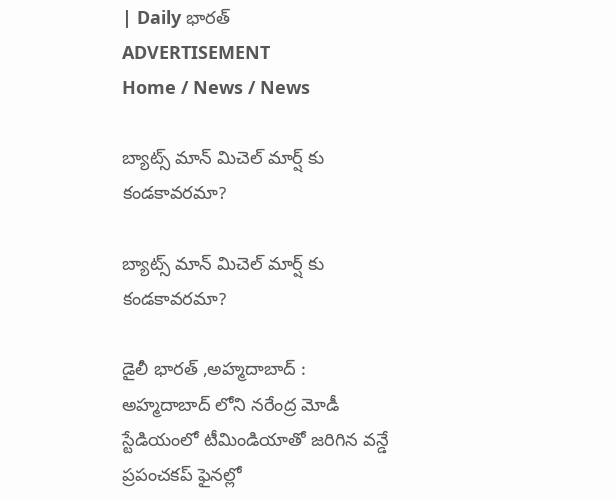| Daily భారత్
ADVERTISEMENT
Home / News / News

బ్యాట్స్ మాన్ మిచెల్ మార్ష్ కు కండకావరమా?

బ్యాట్స్ మాన్ మిచెల్ మార్ష్ కు కండకావరమా?

డైలీ భారత్ ,అహ్మదాబాద్ :  అహ్మదాబాద్ లోని నరేంద్ర మోడీ స్టేడియంలో టీమిండియాతో జరిగిన వన్డే ప్రపంచకప్‌ ఫైనల్లో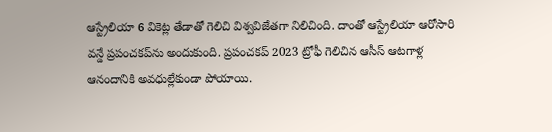ఆస్ట్రేలియా 6 వికెట్ల తేడాతో గెలిచి విశ్వవిజేతగా నిలిచింది. దాంతో ఆస్ట్రేలియా ఆరోసారి వన్డే ప్రపంచకప్‌ను అందుకుంది. ప్రపంచకప్‌ 2023 ట్రోఫీ గెలిచిన ఆసీస్ ఆటగాళ్ల ఆనందానికి అవధుల్లేకుండా పోయాయి.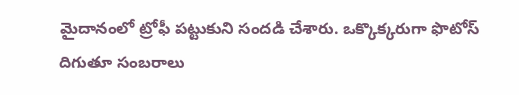మైదానంలో ట్రోఫీ పట్టుకుని సందడి చేశారు. ఒక్కొక్కరుగా ఫొటోస్ దిగుతూ సంబరాలు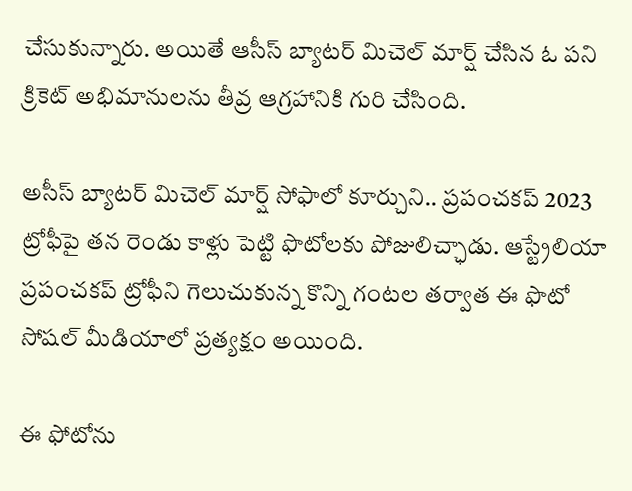చేసుకున్నారు. అయితే ఆసీస్ బ్యాటర్ మిచెల్ మార్ష్ చేసిన ఓ పని క్రికెట్ అభిమానులను తీవ్ర ఆగ్ర‌హానికి గురి చేసింది.

అసీస్ బ్యాట‌ర్ మిచెల్ మార్ష్ సోఫాలో కూర్చుని.. ప్రపంచకప్ 2023 ట్రోఫీపై తన రెండు కాళ్లు పెట్టి ఫొటోలకు పోజులిచ్ఛాడు. ఆస్ట్రేలియా ప్రపంచకప్ ట్రోఫీని గెలుచుకున్న కొన్ని గంటల తర్వాత ఈ ఫొటో సోషల్ మీడియాలో ప్రత్యక్షం అయింది.

ఈ ఫోటోను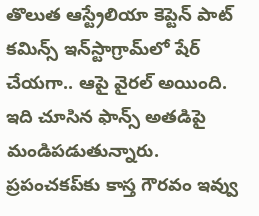తొలుత ఆస్ట్రేలియా కెప్టెన్ పాట్ కమిన్స్ ఇన్‌స్టాగ్రామ్‌లో షేర్ చేయగా.. ఆపై వైరల్ అయింది. ఇది చూసిన ఫాన్స్ అతడిపై మండిపడుతున్నారు. ప్రపంచకప్‌కు కాస్త గౌరవం ఇవ్వు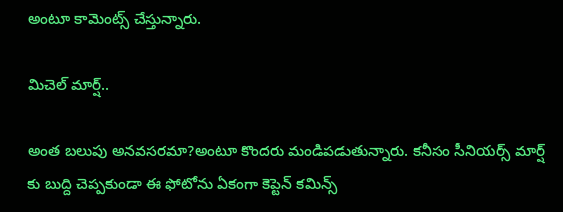అంటూ కామెంట్స్ చేస్తున్నారు.

మిచెల్ మార్ష్..

అంత బలుపు అనవసరమా?అంటూ కొందరు మండిపడుతున్నారు. క‌నీసం సీనియ‌ర్స్ మార్ష్ కు బుద్ది చెప్ప‌కుండా ఈ ఫోటోను ఏకంగా కెప్టెన్ క‌మిన్స్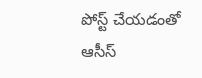పోస్ట్ చేయ‌డంతో ఆసీస్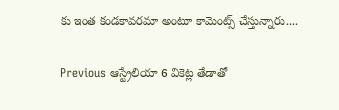కు ఇంత కండ‌కావ‌ర‌మా అంటూ కామెంట్స్ చేస్తున్నారు....

Previous ఆస్ట్రేలియా 6 వికెట్ల తేడాతో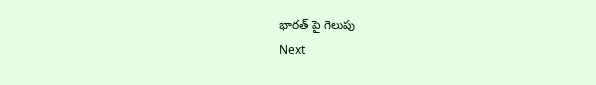భారత్ పై గెలుపు
Next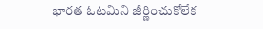భారత ఓటమిని జీర్ణించుకోలేక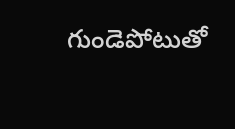గుండెపోటుతో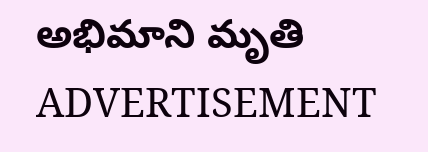అభిమాని మృతి
ADVERTISEMENT